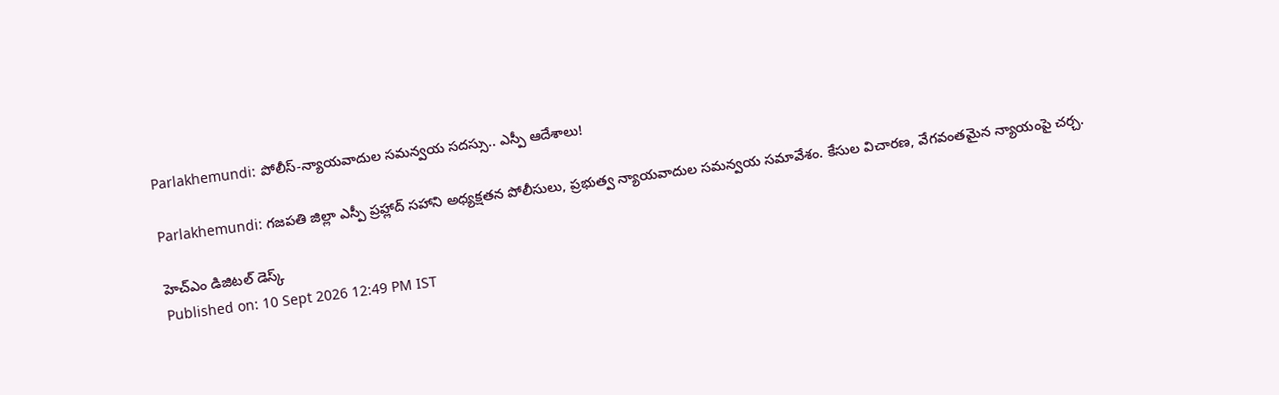Parlakhemundi: పోలీస్-న్యాయవాదుల సమన్వయ సదస్సు.. ఎస్పీ ఆదేశాలు!

Parlakhemundi: గజపతి జిల్లా ఎస్పీ ప్రహ్లాద్ సహాని అధ్యక్షతన పోలీసులు, ప్రభుత్వ న్యాయవాదుల సమన్వయ సమావేశం. కేసుల విచారణ, వేగవంతమైన న్యాయంపై చర్చ.

హెచ్ఎం డిజిటల్ డెస్క్
Published on: 10 Sept 2026 12:49 PM IST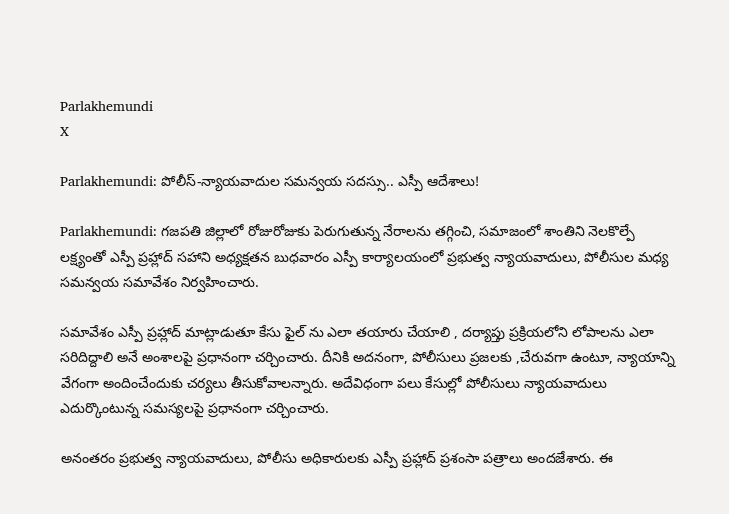Parlakhemundi
X

Parlakhemundi: పోలీస్-న్యాయవాదుల సమన్వయ సదస్సు.. ఎస్పీ ఆదేశాలు!

Parlakhemundi: గజపతి జిల్లాలో రోజురోజుకు పెరుగుతున్న నేరాలను తగ్గించి, సమాజంలో శాంతిని నెలకొల్పే లక్ష్యంతో ఎస్పీ ప్రహ్లాద్ సహాని అధ్యక్షతన బుధవారం ఎస్పీ కార్యాలయంలో ప్రభుత్వ న్యాయవాదులు, పోలీసుల మధ్య సమన్వయ సమావేశం నిర్వహించారు.

సమావేశం ఎస్పీ ప్రహ్లాద్ మాట్లాడుతూ కేసు ఫైల్‌ ను ఎలా తయారు చేయాలి , దర్యాప్తు ప్రక్రియలోని లోపాలను ఎలా సరిదిద్దాలి అనే అంశాలపై ప్రధానంగా చర్చించారు. దీనికి అదనంగా, పోలీసులు ప్రజలకు ,చేరువగా ఉంటూ, న్యాయాన్ని వేగంగా అందించేందుకు చర్యలు తీసుకోవాలన్నారు. అదేవిధంగా పలు కేసుల్లో పోలీసులు న్యాయవాదులు ఎదుర్కొంటున్న సమస్యలపై ప్రధానంగా చర్చించారు.

అనంతరం ప్రభుత్వ న్యాయవాదులు, పోలీసు అధికారులకు ఎస్పీ ప్రహ్లాద్ ప్రశంసా పత్రాలు అందజేశారు. ఈ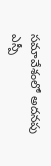సమావేశంలో అదనపు ఎస్పీ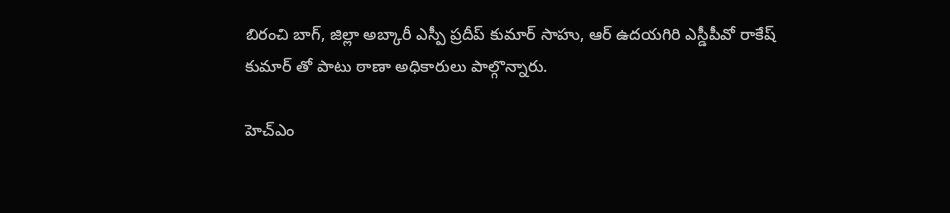బిరంచి బాగ్, జిల్లా అబ్కారీ ఎస్పీ ప్రదీప్ కుమార్ సాహు, ఆర్ ఉదయగిరి ఎస్డీపీవో రాకేష్ కుమార్ తో పాటు ఠాణా‌ అధికారులు పాల్గొన్నారు.

హెచ్ఎం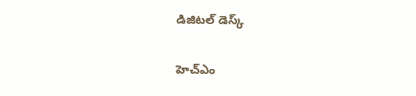డిజిటల్ డెస్క్

హెచ్ఎం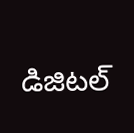డిజిటల్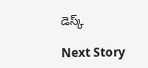డెస్క్

Next Story